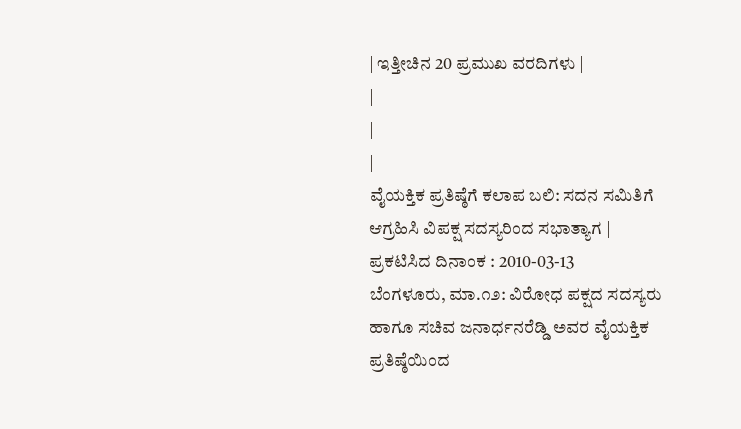| ಇತ್ತೀಚಿನ 20 ಪ್ರಮುಖ ವರದಿಗಳು |
|
|
|
ವೈಯಕ್ತಿಕ ಪ್ರತಿಷ್ಠೆಗೆ ಕಲಾಪ ಬಲಿ: ಸದನ ಸಮಿತಿಗೆ ಆಗ್ರಹಿಸಿ ವಿಪಕ್ಷ ಸದಸ್ಯರಿಂದ ಸಭಾತ್ಯಾಗ |
ಪ್ರಕಟಿಸಿದ ದಿನಾಂಕ : 2010-03-13
ಬೆಂಗಳೂರು, ಮಾ.೧೨: ವಿರೋಧ ಪಕ್ಷದ ಸದಸ್ಯರು ಹಾಗೂ ಸಚಿವ ಜನಾರ್ಧನರೆಡ್ಡಿ ಅವರ ವೈಯಕ್ತಿಕ ಪ್ರತಿಷ್ಠೆಯಿಂದ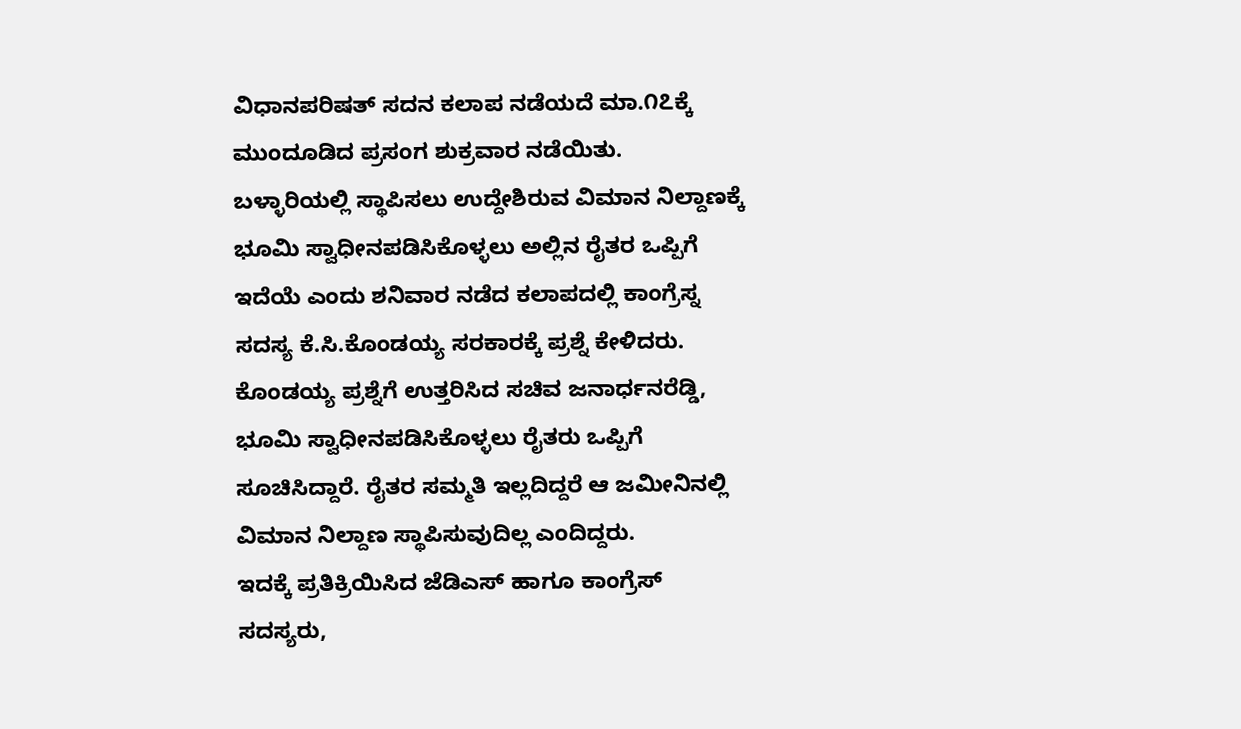ವಿಧಾನಪರಿಷತ್ ಸದನ ಕಲಾಪ ನಡೆಯದೆ ಮಾ.೧೭ಕ್ಕೆ ಮುಂದೂಡಿದ ಪ್ರಸಂಗ ಶುಕ್ರವಾರ ನಡೆಯಿತು.
ಬಳ್ಳಾರಿಯಲ್ಲಿ ಸ್ಥಾಪಿಸಲು ಉದ್ದೇಶಿರುವ ವಿಮಾನ ನಿಲ್ದಾಣಕ್ಕೆ ಭೂಮಿ ಸ್ವಾಧೀನಪಡಿಸಿಕೊಳ್ಳಲು ಅಲ್ಲಿನ ರೈತರ ಒಪ್ಪಿಗೆ ಇದೆಯೆ ಎಂದು ಶನಿವಾರ ನಡೆದ ಕಲಾಪದಲ್ಲಿ ಕಾಂಗ್ರೆಸ್ನ ಸದಸ್ಯ ಕೆ.ಸಿ.ಕೊಂಡಯ್ಯ ಸರಕಾರಕ್ಕೆ ಪ್ರಶ್ನೆ ಕೇಳಿದರು.
ಕೊಂಡಯ್ಯ ಪ್ರಶ್ನೆಗೆ ಉತ್ತರಿಸಿದ ಸಚಿವ ಜನಾರ್ಧನರೆಡ್ಡಿ, ಭೂಮಿ ಸ್ವಾಧೀನಪಡಿಸಿಕೊಳ್ಳಲು ರೈತರು ಒಪ್ಪಿಗೆ ಸೂಚಿಸಿದ್ದಾರೆ. ರೈತರ ಸಮ್ಮತಿ ಇಲ್ಲದಿದ್ದರೆ ಆ ಜಮೀನಿನಲ್ಲಿ ವಿಮಾನ ನಿಲ್ದಾಣ ಸ್ಥಾಪಿಸುವುದಿಲ್ಲ ಎಂದಿದ್ದರು.
ಇದಕ್ಕೆ ಪ್ರತಿಕ್ರಿಯಿಸಿದ ಜೆಡಿಎಸ್ ಹಾಗೂ ಕಾಂಗ್ರೆಸ್ ಸದಸ್ಯರು,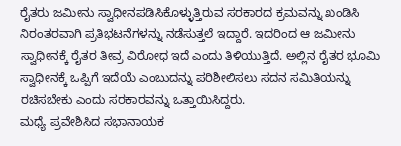ರೈತರು ಜಮೀನು ಸ್ವಾಧೀನಪಡಿಸಿಕೊಳ್ಳುತ್ತಿರುವ ಸರಕಾರದ ಕ್ರಮವನ್ನು ಖಂಡಿಸಿ ನಿರಂತರವಾಗಿ ಪ್ರತಿಭಟನೆಗಳನ್ನು ನಡೆಸುತ್ತಲೆ ಇದ್ದಾರೆ. ಇದರಿಂದ ಆ ಜಮೀನು ಸ್ವಾಧೀನಕ್ಕೆ ರೈತರ ತೀವ್ರ ವಿರೋಧ ಇದೆ ಎಂದು ತಿಳಿಯುತ್ತಿದೆ. ಅಲ್ಲಿನ ರೈತರ ಭೂಮಿ ಸ್ವಾಧೀನಕ್ಕೆ ಒಪ್ಪಿಗೆ ಇದೆಯೆ ಎಂಬುದನ್ನು ಪರಿಶೀಲಿಸಲು ಸದನ ಸಮಿತಿಯನ್ನು ರಚಿಸಬೇಕು ಎಂದು ಸರಕಾರವನ್ನು ಒತ್ತಾಯಿಸಿದ್ದರು.
ಮಧ್ಯೆ ಪ್ರವೇಶಿಸಿದ ಸಭಾನಾಯಕ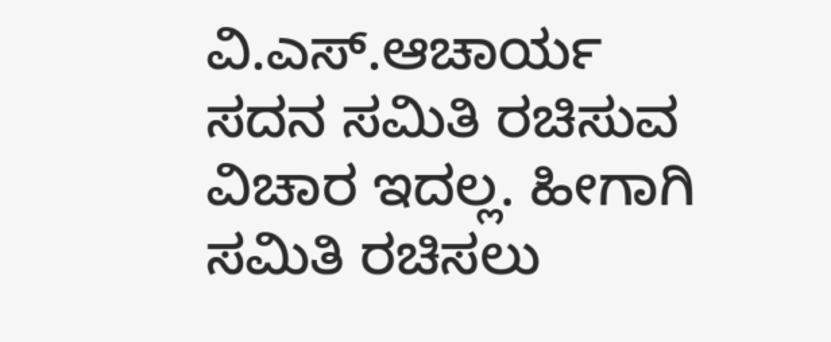ವಿ.ಎಸ್.ಆಚಾರ್ಯ ಸದನ ಸಮಿತಿ ರಚಿಸುವ ವಿಚಾರ ಇದಲ್ಲ. ಹೀಗಾಗಿ ಸಮಿತಿ ರಚಿಸಲು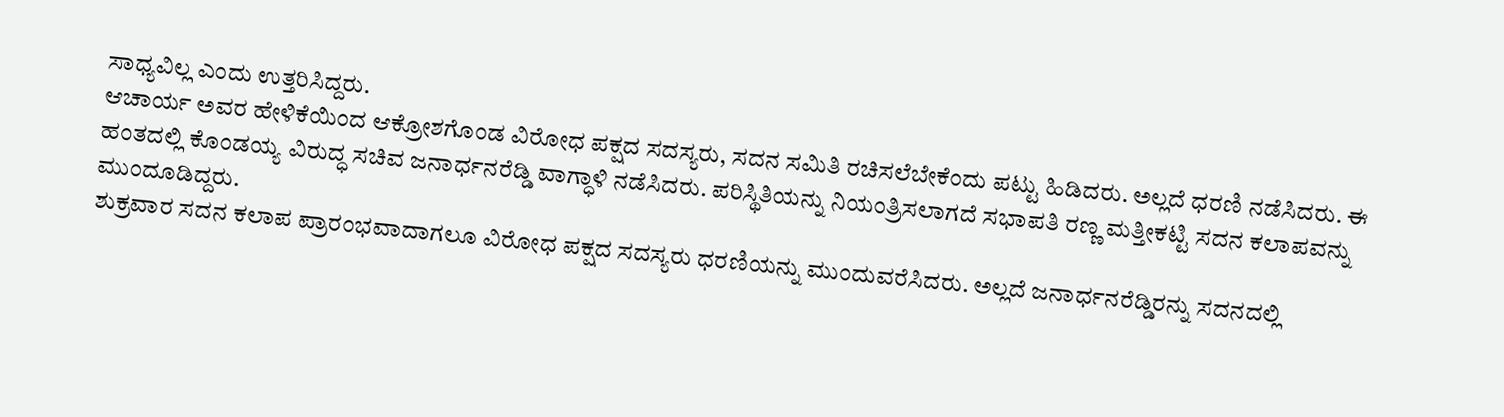ಸಾಧ್ಯವಿಲ್ಲ ಎಂದು ಉತ್ತರಿಸಿದ್ದರು.
ಆಚಾರ್ಯ ಅವರ ಹೇಳಿಕೆಯಿಂದ ಆಕ್ರೋಶಗೊಂಡ ವಿರೋಧ ಪಕ್ಷದ ಸದಸ್ಯರು, ಸದನ ಸಮಿತಿ ರಚಿಸಲೆಬೇಕೆಂದು ಪಟ್ಟು ಹಿಡಿದರು. ಅಲ್ಲದೆ ಧರಣಿ ನಡೆಸಿದರು. ಈ ಹಂತದಲ್ಲಿ ಕೊಂಡಯ್ಯ ವಿರುದ್ಧ ಸಚಿವ ಜನಾರ್ಧನರೆಡ್ಡಿ ವಾಗ್ಧಾಳಿ ನಡೆಸಿದರು. ಪರಿಸ್ಥಿತಿಯನ್ನು ನಿಯಂತ್ರಿಸಲಾಗದೆ ಸಭಾಪತಿ ರಣ್ಣ ಮತ್ತೀಕಟ್ಟಿ ಸದನ ಕಲಾಪವನ್ನು ಮುಂದೂಡಿದ್ದರು.
ಶುಕ್ರವಾರ ಸದನ ಕಲಾಪ ಪ್ರಾರಂಭವಾದಾಗಲೂ ವಿರೋಧ ಪಕ್ಷದ ಸದಸ್ಯರು ಧರಣಿಯನ್ನು ಮುಂದುವರೆಸಿದರು. ಅಲ್ಲದೆ ಜನಾರ್ಧನರೆಡ್ಡಿರನ್ನು ಸದನದಲ್ಲಿ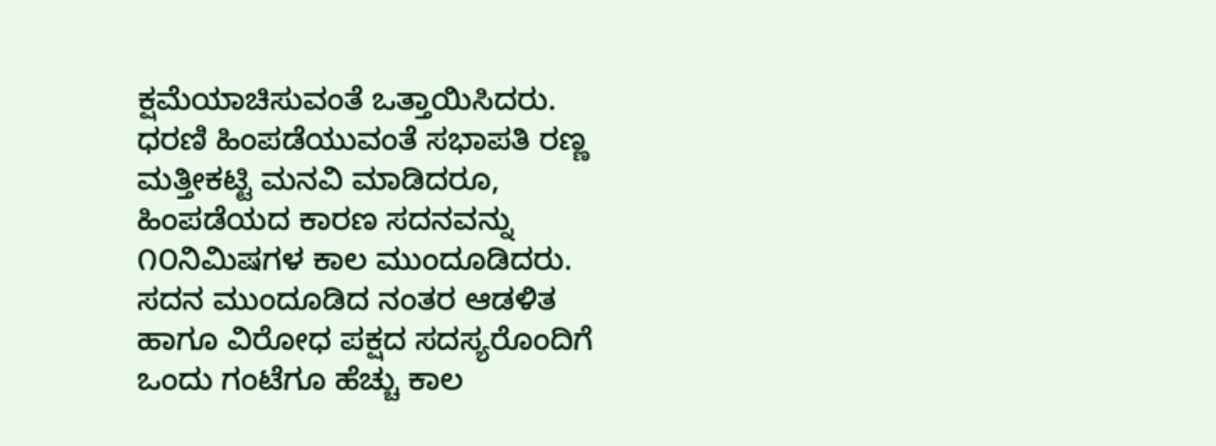ಕ್ಷಮೆಯಾಚಿಸುವಂತೆ ಒತ್ತಾಯಿಸಿದರು. ಧರಣಿ ಹಿಂಪಡೆಯುವಂತೆ ಸಭಾಪತಿ ರಣ್ಣ ಮತ್ತೀಕಟ್ಟಿ ಮನವಿ ಮಾಡಿದರೂ, ಹಿಂಪಡೆಯದ ಕಾರಣ ಸದನವನ್ನು ೧೦ನಿಮಿಷಗಳ ಕಾಲ ಮುಂದೂಡಿದರು.
ಸದನ ಮುಂದೂಡಿದ ನಂತರ ಆಡಳಿತ ಹಾಗೂ ವಿರೋಧ ಪಕ್ಷದ ಸದಸ್ಯರೊಂದಿಗೆ ಒಂದು ಗಂಟೆಗೂ ಹೆಚ್ಚು ಕಾಲ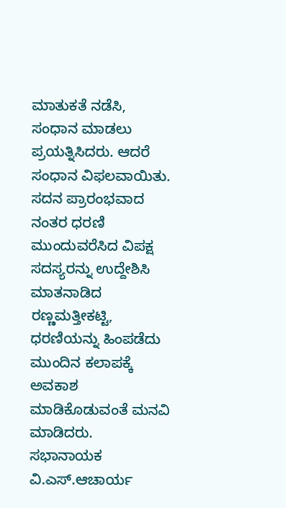ಮಾತುಕತೆ ನಡೆಸಿ, ಸಂಧಾನ ಮಾಡಲು ಪ್ರಯತ್ನಿಸಿದರು. ಆದರೆ ಸಂಧಾನ ವಿಫಲವಾಯಿತು.
ಸದನ ಪ್ರಾರಂಭವಾದ ನಂತರ ಧರಣಿ ಮುಂದುವರೆಸಿದ ವಿಪಕ್ಷ ಸದಸ್ಯರನ್ನು ಉದ್ದೇಶಿಸಿ ಮಾತನಾಡಿದ ರಣ್ಣಮತ್ತೀಕಟ್ಟಿ, ಧರಣಿಯನ್ನು ಹಿಂಪಡೆದು ಮುಂದಿನ ಕಲಾಪಕ್ಕೆ ಅವಕಾಶ ಮಾಡಿಕೊಡುವಂತೆ ಮನವಿ ಮಾಡಿದರು.
ಸಭಾನಾಯಕ ವಿ.ಎಸ್.ಆಚಾರ್ಯ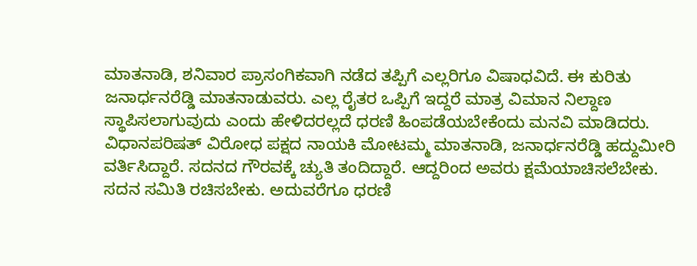ಮಾತನಾಡಿ, ಶನಿವಾರ ಪ್ರಾಸಂಗಿಕವಾಗಿ ನಡೆದ ತಪ್ಪಿಗೆ ಎಲ್ಲರಿಗೂ ವಿಷಾಧವಿದೆ. ಈ ಕುರಿತು ಜನಾರ್ಧನರೆಡ್ಡಿ ಮಾತನಾಡುವರು. ಎಲ್ಲ ರೈತರ ಒಪ್ಪಿಗೆ ಇದ್ದರೆ ಮಾತ್ರ ವಿಮಾನ ನಿಲ್ದಾಣ ಸ್ಥಾಪಿಸಲಾಗುವುದು ಎಂದು ಹೇಳಿದರಲ್ಲದೆ ಧರಣಿ ಹಿಂಪಡೆಯಬೇಕೆಂದು ಮನವಿ ಮಾಡಿದರು.
ವಿಧಾನಪರಿಷತ್ ವಿರೋಧ ಪಕ್ಷದ ನಾಯಕಿ ಮೋಟಮ್ಮ ಮಾತನಾಡಿ, ಜನಾರ್ಧನರೆಡ್ಡಿ ಹದ್ದುಮೀರಿ ವರ್ತಿಸಿದ್ದಾರೆ. ಸದನದ ಗೌರವಕ್ಕೆ ಚ್ಯುತಿ ತಂದಿದ್ದಾರೆ. ಆದ್ದರಿಂದ ಅವರು ಕ್ಷಮೆಯಾಚಿಸಲೆಬೇಕು. ಸದನ ಸಮಿತಿ ರಚಿಸಬೇಕು. ಅದುವರೆಗೂ ಧರಣಿ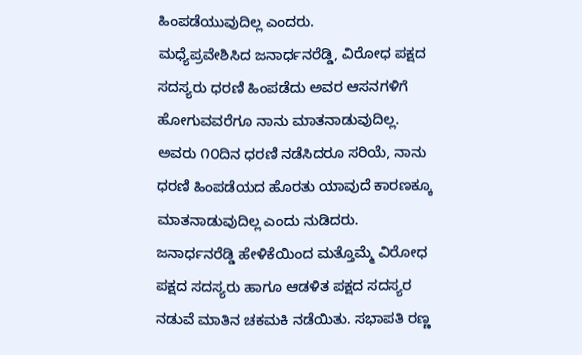ಹಿಂಪಡೆಯುವುದಿಲ್ಲ ಎಂದರು.
ಮಧ್ಯೆಪ್ರವೇಶಿಸಿದ ಜನಾರ್ಧನರೆಡ್ಡಿ, ವಿರೋಧ ಪಕ್ಷದ ಸದಸ್ಯರು ಧರಣಿ ಹಿಂಪಡೆದು ಅವರ ಆಸನಗಳಿಗೆ ಹೋಗುವವರೆಗೂ ನಾನು ಮಾತನಾಡುವುದಿಲ್ಲ. ಅವರು ೧೦ದಿನ ಧರಣಿ ನಡೆಸಿದರೂ ಸರಿಯೆ, ನಾನು ಧರಣಿ ಹಿಂಪಡೆಯದ ಹೊರತು ಯಾವುದೆ ಕಾರಣಕ್ಕೂ ಮಾತನಾಡುವುದಿಲ್ಲ ಎಂದು ನುಡಿದರು.
ಜನಾರ್ಧನರೆಡ್ಡಿ ಹೇಳಿಕೆಯಿಂದ ಮತ್ತೊಮ್ಮೆ ವಿರೋಧ ಪಕ್ಷದ ಸದಸ್ಯರು ಹಾಗೂ ಆಡಳಿತ ಪಕ್ಷದ ಸದಸ್ಯರ ನಡುವೆ ಮಾತಿನ ಚಕಮಕಿ ನಡೆಯಿತು. ಸಭಾಪತಿ ರಣ್ಣ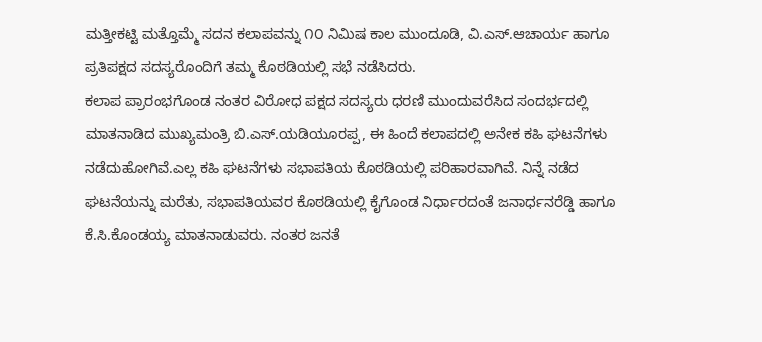ಮತ್ತೀಕಟ್ಟಿ ಮತ್ತೊಮ್ಮೆ ಸದನ ಕಲಾಪವನ್ನು ೧೦ ನಿಮಿಷ ಕಾಲ ಮುಂದೂಡಿ, ವಿ.ಎಸ್.ಆಚಾರ್ಯ ಹಾಗೂ ಪ್ರತಿಪಕ್ಷದ ಸದಸ್ಯರೊಂದಿಗೆ ತಮ್ಮ ಕೊಠಡಿಯಲ್ಲಿ ಸಭೆ ನಡೆಸಿದರು.
ಕಲಾಪ ಪ್ರಾರಂಭಗೊಂಡ ನಂತರ ವಿರೋಧ ಪಕ್ಷದ ಸದಸ್ಯರು ಧರಣಿ ಮುಂದುವರೆಸಿದ ಸಂದರ್ಭದಲ್ಲಿ ಮಾತನಾಡಿದ ಮುಖ್ಯಮಂತ್ರಿ ಬಿ.ಎಸ್.ಯಡಿಯೂರಪ್ಪ, ಈ ಹಿಂದೆ ಕಲಾಪದಲ್ಲಿ ಅನೇಕ ಕಹಿ ಘಟನೆಗಳು ನಡೆದುಹೋಗಿವೆ.ಎಲ್ಲ ಕಹಿ ಘಟನೆಗಳು ಸಭಾಪತಿಯ ಕೊಠಡಿಯಲ್ಲಿ ಪರಿಹಾರವಾಗಿವೆ. ನಿನ್ನೆ ನಡೆದ ಘಟನೆಯನ್ನು ಮರೆತು, ಸಭಾಪತಿಯವರ ಕೊಠಡಿಯಲ್ಲಿ ಕೈಗೊಂಡ ನಿರ್ಧಾರದಂತೆ ಜನಾರ್ಧನರೆಡ್ಡಿ ಹಾಗೂ ಕೆ.ಸಿ.ಕೊಂಡಯ್ಯ ಮಾತನಾಡುವರು. ನಂತರ ಜನತೆ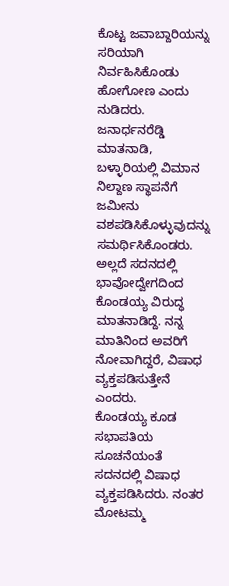ಕೊಟ್ಟ ಜವಾಬ್ದಾರಿಯನ್ನು ಸರಿಯಾಗಿ ನಿರ್ವಹಿಸಿಕೊಂಡು ಹೋಗೋಣ ಎಂದು ನುಡಿದರು.
ಜನಾರ್ಧನರೆಡ್ಡಿ ಮಾತನಾಡಿ, ಬಳ್ಳಾರಿಯಲ್ಲಿ ವಿಮಾನ ನಿಲ್ದಾಣ ಸ್ಥಾಪನೆಗೆ ಜಮೀನು ವಶಪಡಿಸಿಕೊಳ್ಳುವುದನ್ನು ಸಮರ್ಥಿಸಿಕೊಂಡರು. ಅಲ್ಲದೆ ಸದನದಲ್ಲಿ ಭಾವೋದ್ವೇಗದಿಂದ ಕೊಂಡಯ್ಯ ವಿರುದ್ಧ ಮಾತನಾಡಿದ್ದೆ. ನನ್ನ ಮಾತಿನಿಂದ ಅವರಿಗೆ ನೋವಾಗಿದ್ದರೆ, ವಿಷಾಧ ವ್ಯಕ್ತಪಡಿಸುತ್ತೇನೆ ಎಂದರು.
ಕೊಂಡಯ್ಯ ಕೂಡ ಸಭಾಪತಿಯ ಸೂಚನೆಯಂತೆ ಸದನದಲ್ಲಿ ವಿಷಾಧ ವ್ಯಕ್ತಪಡಿಸಿದರು. ನಂತರ ಮೋಟಮ್ಮ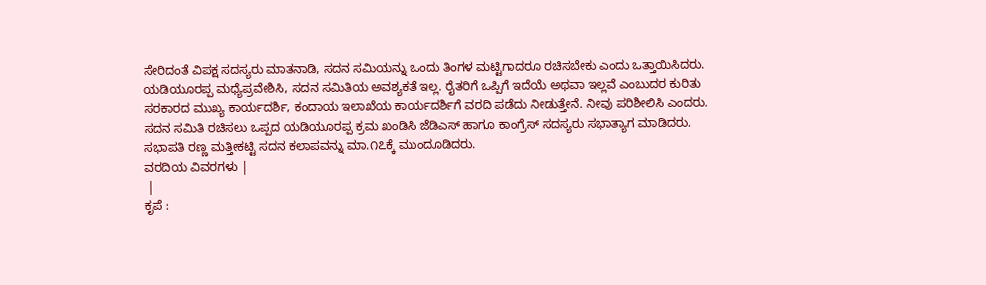ಸೇರಿದಂತೆ ವಿಪಕ್ಷ ಸದಸ್ಯರು ಮಾತನಾಡಿ, ಸದನ ಸಮಿಯನ್ನು ಒಂದು ತಿಂಗಳ ಮಟ್ಟಿಗಾದರೂ ರಚಿಸಬೇಕು ಎಂದು ಒತ್ತಾಯಿಸಿದರು.
ಯಡಿಯೂರಪ್ಪ ಮಧ್ಯೆಪ್ರವೇಶಿಸಿ, ಸದನ ಸಮಿತಿಯ ಅವಶ್ಯಕತೆ ಇಲ್ಲ. ರೈತರಿಗೆ ಒಪ್ಪಿಗೆ ಇದೆಯೆ ಅಥವಾ ಇಲ್ಲವೆ ಎಂಬುದರ ಕುರಿತು ಸರಕಾರದ ಮುಖ್ಯ ಕಾರ್ಯದರ್ಶಿ, ಕಂದಾಯ ಇಲಾಖೆಯ ಕಾರ್ಯದರ್ಶಿಗೆ ವರದಿ ಪಡೆದು ನೀಡುತ್ತೇನೆ. ನೀವು ಪರಿಶೀಲಿಸಿ ಎಂದರು.
ಸದನ ಸಮಿತಿ ರಚಿಸಲು ಒಪ್ಪದ ಯಡಿಯೂರಪ್ಪ ಕ್ರಮ ಖಂಡಿಸಿ ಜೆಡಿಎಸ್ ಹಾಗೂ ಕಾಂಗ್ರೆಸ್ ಸದಸ್ಯರು ಸಭಾತ್ಯಾಗ ಮಾಡಿದರು. ಸಭಾಪತಿ ರಣ್ಣ ಮತ್ತೀಕಟ್ಟಿ ಸದನ ಕಲಾಪವನ್ನು ಮಾ.೧೭ಕ್ಕೆ ಮುಂದೂಡಿದರು.
ವರದಿಯ ವಿವರಗಳು |
 |
ಕೃಪೆ :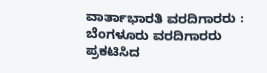ವಾರ್ತಾಭಾರತಿ ವರದಿಗಾರರು : ಬೆಂಗಳೂರು ವರದಿಗಾರರು
ಪ್ರಕಟಿಸಿದ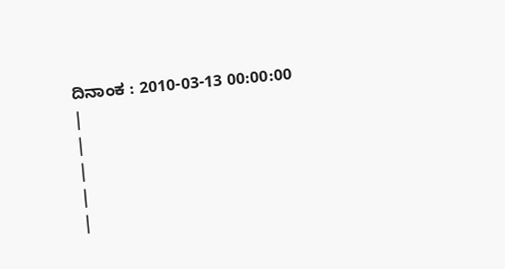ದಿನಾಂಕ : 2010-03-13 00:00:00
|
|
|
|
|